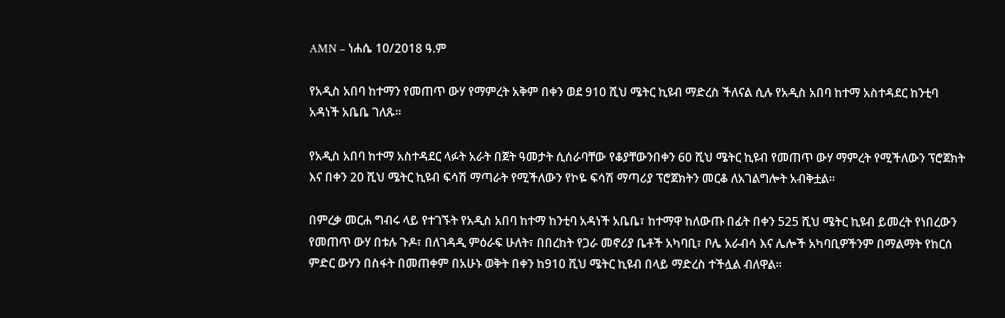AMN – ነሐሴ 10/2018 ዓ.ም

የአዲስ አበባ ከተማን የመጠጥ ውሃ የማምረት አቅም በቀን ወደ 910 ሺህ ሜትር ኪዩብ ማድረስ ችለናል ሲሉ የአዲስ አበባ ከተማ አስተዳደር ከንቲባ አዳነች አቤቤ ገለጹ፡፡

የአዲስ አበባ ከተማ አስተዳደር ላፉት አራት በጀት ዓመታት ሲሰራባቸው የቆያቸውንበቀን 60 ሺህ ሜትር ኪዩብ የመጠጥ ውሃ ማምረት የሚችለውን ፕሮጀክት እና በቀን 20 ሺህ ሜትር ኪዩብ ፍሳሽ ማጣራት የሚችለውን የኮዬ ፍሳሽ ማጣሪያ ፕሮጀክትን መርቆ ለአገልግሎት አብቅቷል።

በምረቃ መርሐ ግብሩ ላይ የተገኙት የአዲስ አበባ ከተማ ከንቲባ አዳነች አቤቤ፣ ከተማዋ ከለውጡ በፊት በቀን 525 ሺህ ሜትር ኪዩብ ይመረት የነበረውን የመጠጥ ውሃ በቱሉ ጉዶ፣ በለገዳዲ ምዕራፍ ሁለት፣ በበረከት የጋራ መኖሪያ ቤቶች አካባቢ፣ ቦሌ አራብሳ እና ሌሎች አካባቢዎችንም በማልማት የከርሰ ምድር ውሃን በስፋት በመጠቀም በአሁኑ ወቅት በቀን ከ910 ሺህ ሜትር ኪዩብ በላይ ማድረስ ተችሏል ብለዋል።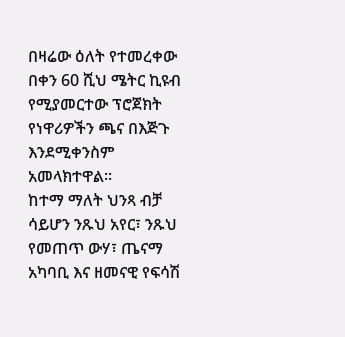በዛሬው ዕለት የተመረቀው በቀን 60 ሺህ ሜትር ኪዩብ የሚያመርተው ፕሮጀክት የነዋሪዎችን ጫና በእጅጉ እንደሚቀንስም አመላክተዋል፡፡
ከተማ ማለት ህንጻ ብቻ ሳይሆን ንጹህ አየር፣ ንጹህ የመጠጥ ውሃ፣ ጤናማ አካባቢ እና ዘመናዊ የፍሳሽ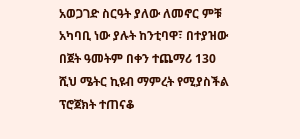አወጋገድ ስርዓት ያለው ለመኖር ምቹ አካባቢ ነው ያሉት ከንቲባዋ፣ በተያዝው በጀት ዓመትም በቀን ተጨማሪ 130 ሺህ ሜትር ኪዩብ ማምረት የሚያስችል ፕሮጀክት ተጠናቆ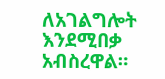ለአገልግሎት እንደሚበቃ አብስረዋል።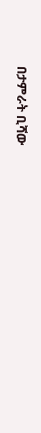በታምራት ቢሻው